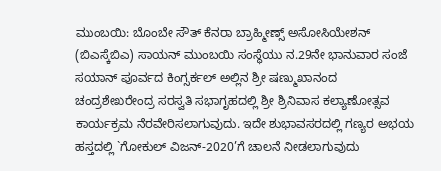ಮುಂಬಯಿ: ಬೊಂಬೇ ಸೌತ್ ಕೆನರಾ ಬ್ರಾಹ್ಮೀಣ್ಸ್ ಅಸೋಸಿಯೇಶನ್ (ಬಿಎಸ್ಕೆಬಿಎ) ಸಾಯನ್ ಮುಂಬಯಿ ಸಂಸ್ಥೆಯು ನ.29ನೇ ಭಾನುವಾರ ಸಂಜೆ ಸಯಾನ್ ಪೂರ್ವದ ಕಿಂಗ್ಸರ್ಕಲ್ ಅಲ್ಲಿನ ಶ್ರೀ ಷಣ್ಮುಖಾನಂದ ಚಂದ್ರಶೇಖರೇಂದ್ರ ಸರಸ್ವತಿ ಸಭಾಗೃಹದಲ್ಲಿ ಶ್ರೀ ಶ್ರಿನಿವಾಸ ಕಲ್ಯಾಣೋತ್ಸವ ಕಾರ್ಯಕ್ರಮ ನೆರವೇರಿಸಲಾಗುವುದು. ಇದೇ ಶುಭಾವಸರದಲ್ಲಿ ಗಣ್ಯರ ಅಭಯ ಹಸ್ತದಲ್ಲಿ `ಗೋಕುಲ್ ವಿಜನ್-2020’ಗೆ ಚಾಲನೆ ನೀಡಲಾಗುವುದು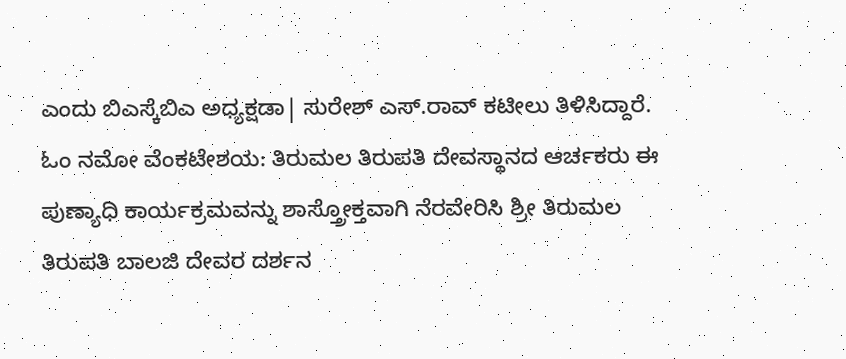ಎಂದು ಬಿಎಸ್ಕೆಬಿಎ ಅಧ್ಯಕ್ಷಡಾ| ಸುರೇಶ್ ಎಸ್.ರಾವ್ ಕಟೀಲು ತಿಳಿಸಿದ್ದಾರೆ.
ಓಂ ನಮೋ ವೆಂಕಟೇಶಯ: ತಿರುಮಲ ತಿರುಪತಿ ದೇವಸ್ಥಾನದ ಆರ್ಚಕರು ಈ ಪುಣ್ಯಾಧಿ ಕಾರ್ಯಕ್ರಮವನ್ನು ಶಾಸ್ತ್ರೋಕ್ತವಾಗಿ ನೆರವೇರಿಸಿ ಶ್ರೀ ತಿರುಮಲ ತಿರುಪತಿ ಬಾಲಜಿ ದೇವರ ದರ್ಶನ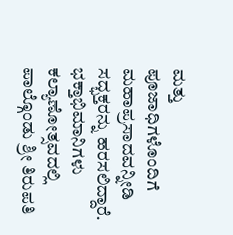ಮತ್ತು ಪೂಜಾಧಿಗಳೊಂದಿಗೆ ಮಹಾಪ್ರಸಾದವನ್ನೀಡಿ ಸದ್ಭಕ್ತರನ್ನು ಹರಸಲಿದ್ದಾರೆ. ಭಕ್ತಾಭಿಮಾನಿಗಳು ಕಲ್ಯಾಣೋತ್ಸವದಲ್ಲಿ ಪಾಲ್ಗೊಂಡು ಶ್ರೀ ತಿರುಪತಿ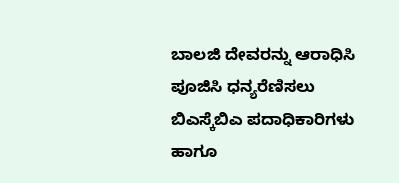ಬಾಲಜಿ ದೇವರನ್ನು ಆರಾಧಿಸಿ ಪೂಜಿಸಿ ಧನ್ಯರೆಣಿಸಲು ಬಿಎಸ್ಕೆಬಿಎ ಪದಾಧಿಕಾರಿಗಳು ಹಾಗೂ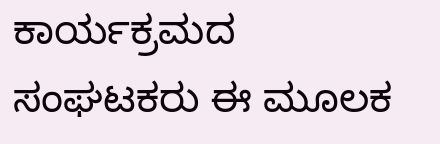ಕಾರ್ಯಕ್ರಮದ ಸಂಘಟಕರು ಈ ಮೂಲಕ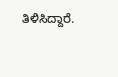ತಿಳಿಸಿದ್ದಾರೆ.